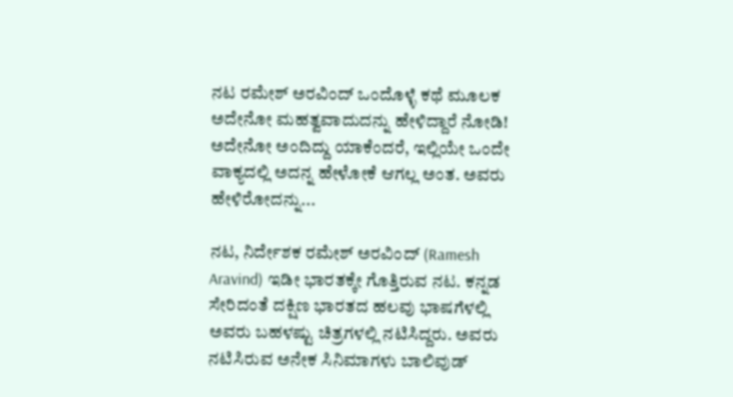ನಟ ರಮೇಶ್ ಅರವಿಂದ್ ಒಂದೊಳ್ಳೆ ಕಥೆ ಮೂಲಕ ಅದೇನೋ ಮಹತ್ವವಾದುದನ್ನು ಹೇಳಿದ್ದಾರೆ ನೋಡಿ! ಅದೇನೋ ಅಂದಿದ್ದು ಯಾಕೆಂದರೆ, ಇಲ್ಲಿಯೇ ಒಂದೇ ವಾಕ್ಯದಲ್ಲಿ ಅದನ್ನ ಹೇಳೋಕೆ ಆಗಲ್ಲ ಅಂತ. ಅವರು ಹೇಳಿರೋದನ್ನು...

ನಟ, ನಿರ್ದೇಶಕ ರಮೇಶ್ ಅರವಿಂದ್ (Ramesh Aravind) ಇಡೀ ಭಾರತಕ್ಕೇ ಗೊತ್ತಿರುವ ನಟ. ಕನ್ನಡ ಸೇರಿದಂತೆ ದಕ್ಷಿಣ ಭಾರತದ ಹಲವು ಭಾಷಗೆಳಲ್ಲಿ ಅವರು ಬಹಳಷ್ಟು ಚಿತ್ರಗಳಲ್ಲಿ ನಟಿಸಿದ್ದರು. ಅವರು ನಟಿಸಿರುವ ಅನೇಕ ಸಿನಿಮಾಗಳು ಬಾಲಿವುಡ್‌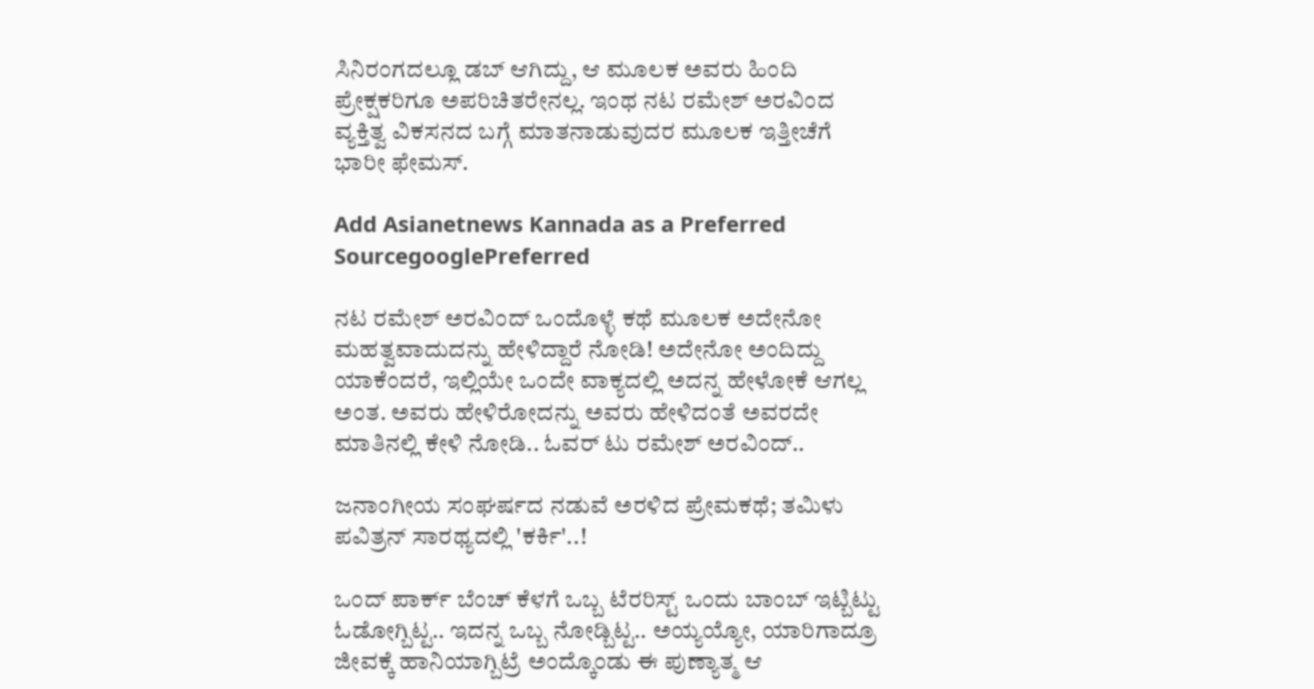ಸಿನಿರಂಗದಲ್ಲೂ ಡಬ್ ಆಗಿದ್ದು, ಆ ಮೂಲಕ ಅವರು ಹಿಂದಿ ಪ್ರೇಕ್ಷಕರಿಗೂ ಅಪರಿಚಿತರೇನಲ್ಲ. ಇಂಥ ನಟ ರಮೇಶ್ ಅರವಿಂದ ವ್ಯಕ್ತಿತ್ವ ವಿಕಸನದ ಬಗ್ಗೆ ಮಾತನಾಡುವುದರ ಮೂಲಕ ಇತ್ತೀಚೆಗೆ ಭಾರೀ ಫೇಮಸ್.

Add Asianetnews Kannada as a Preferred SourcegooglePreferred

ನಟ ರಮೇಶ್ ಅರವಿಂದ್ ಒಂದೊಳ್ಳೆ ಕಥೆ ಮೂಲಕ ಅದೇನೋ ಮಹತ್ವವಾದುದನ್ನು ಹೇಳಿದ್ದಾರೆ ನೋಡಿ! ಅದೇನೋ ಅಂದಿದ್ದು ಯಾಕೆಂದರೆ, ಇಲ್ಲಿಯೇ ಒಂದೇ ವಾಕ್ಯದಲ್ಲಿ ಅದನ್ನ ಹೇಳೋಕೆ ಆಗಲ್ಲ ಅಂತ. ಅವರು ಹೇಳಿರೋದನ್ನು ಅವರು ಹೇಳಿದಂತೆ ಅವರದೇ ಮಾತಿನಲ್ಲಿ ಕೇಳಿ ನೋಡಿ.. ಓವರ್ ಟು ರಮೇಶ್ ಅರವಿಂದ್..

ಜನಾಂಗೀಯ ಸಂಘರ್ಷದ ನಡುವೆ ಅರಳಿದ ಪ್ರೇಮಕಥೆ; ತಮಿಳು ಪವಿತ್ರನ್ ಸಾರಥ್ಯದಲ್ಲಿ 'ಕರ್ಕಿ'..!

ಒಂದ್ ಪಾರ್ಕ್‌ ಬೆಂಚ್ ಕೆಳಗೆ ಒಬ್ಬ ಟೆರರಿಸ್ಟ್ ಒಂದು ಬಾಂಬ್ ಇಟ್ಬಿಟ್ಟು ಓಡೋಗ್ಬಿಟ್ಟ.. ಇದನ್ನ ಒಬ್ಬ ನೋಡ್ಬಿಟ್ಟ.. ಅಯ್ಯಯ್ಯೋ, ಯಾರಿಗಾದ್ರೂ ಜೀವಕ್ಕೆ ಹಾನಿಯಾಗ್ಬಿಟ್ರೆ ಅಂದ್ಕೊಂಡು ಈ ಪುಣ್ಯಾತ್ಮ ಆ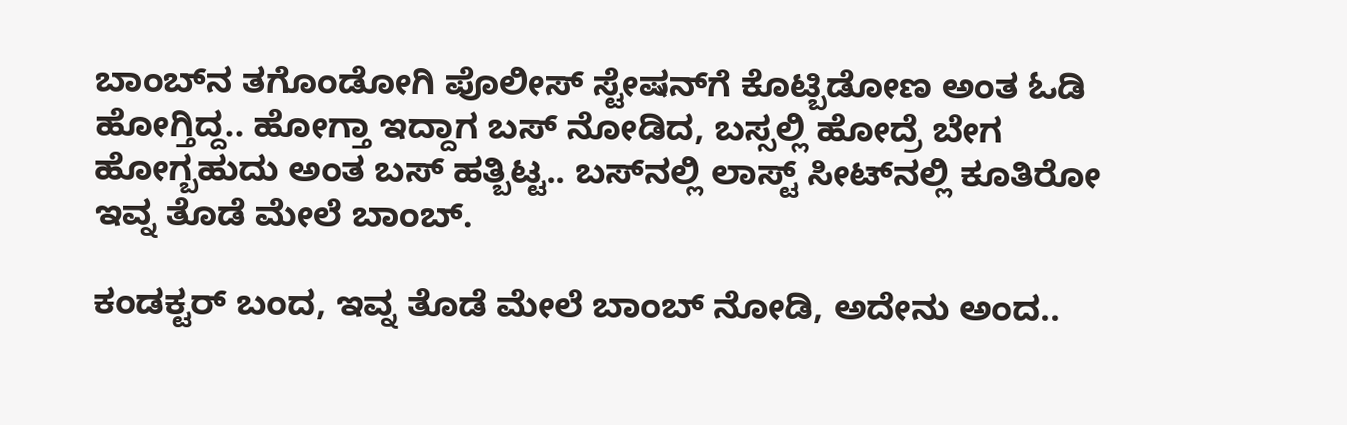ಬಾಂಬ್‌ನ ತಗೊಂಡೋಗಿ ಪೊಲೀಸ್ ಸ್ಟೇಷನ್‌ಗೆ ಕೊಟ್ಬಿಡೋಣ ಅಂತ ಓಡಿ ಹೋಗ್ತಿದ್ದ.. ಹೋಗ್ತಾ ಇದ್ದಾಗ ಬಸ್ ನೋಡಿದ, ಬಸ್ಸಲ್ಲಿ ಹೋದ್ರೆ ಬೇಗ ಹೋಗ್ಬಹುದು ಅಂತ ಬಸ್‌ ಹತ್ಬಿಟ್ಟ.. ಬಸ್‌ನಲ್ಲಿ ಲಾಸ್ಟ್ ಸೀಟ್‌ನಲ್ಲಿ ಕೂತಿರೋ ಇವ್ನ ತೊಡೆ ಮೇಲೆ ಬಾಂಬ್.

ಕಂಡಕ್ಟರ್ ಬಂದ, ಇವ್ನ ತೊಡೆ ಮೇಲೆ ಬಾಂಬ್ ನೋಡಿ, ಅದೇನು ಅಂದ..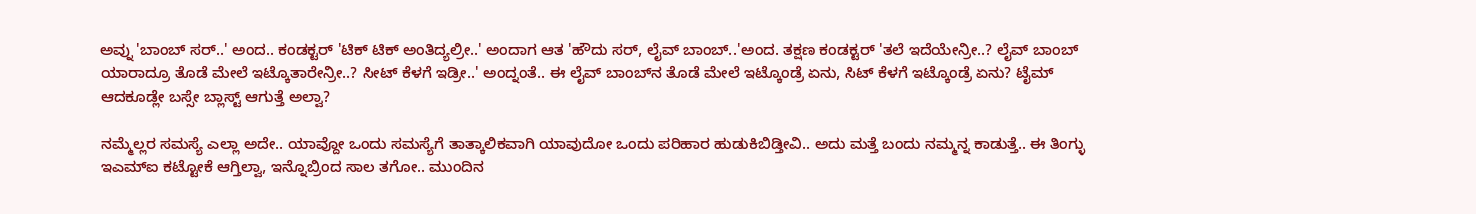ಅವ್ನು 'ಬಾಂಬ್ ಸರ್..' ಅಂದ.. ಕಂಡಕ್ಟರ್ 'ಟಿಕ್ ಟಿಕ್ ಅಂತಿದ್ಯಲ್ರೀ..' ಅಂದಾಗ ಆತ 'ಹೌದು ಸರ್, ಲೈವ್ ಬಾಂಬ್..'ಅಂದ. ತಕ್ಷಣ ಕಂಡಕ್ಟರ್ 'ತಲೆ ಇದೆಯೇನ್ರೀ..? ಲೈವ್ ಬಾಂಬ್ ಯಾರಾದ್ರೂ ತೊಡೆ ಮೇಲೆ ಇಟ್ಕೊತಾರೇನ್ರೀ..? ಸೀಟ್ ಕೆಳಗೆ ಇಡ್ರೀ..' ಅಂದ್ನಂತೆ.. ಈ ಲೈವ್ ಬಾಂಬ್‌ನ ತೊಡೆ ಮೇಲೆ ಇಟ್ಕೊಂಡ್ರೆ ಏನು, ಸಿಟ್ ಕೆಳಗೆ ಇಟ್ಕೊಂಡ್ರೆ ಏನು? ಟೈಮ್ ಆದಕೂಡ್ಲೇ ಬಸ್ಸೇ ಬ್ಲಾಸ್ಟ್ ಆಗುತ್ತೆ ಅಲ್ವಾ?

ನಮ್ಮೆಲ್ಲರ ಸಮಸ್ಯೆ ಎಲ್ಲಾ ಅದೇ.. ಯಾವ್ದೋ ಒಂದು ಸಮಸ್ಯೆಗೆ ತಾತ್ಕಾಲಿಕವಾಗಿ ಯಾವುದೋ ಒಂದು ಪರಿಹಾರ ಹುಡುಕಿಬಿಡ್ತೀವಿ.. ಅದು ಮತ್ತೆ ಬಂದು ನಮ್ಮನ್ನ ಕಾಡುತ್ತೆ.. ಈ ತಿಂಗ್ಳು ಇಎಮ್‌ಐ ಕಟ್ಟೋಕೆ ಆಗ್ತಿಲ್ವಾ, ಇನ್ನೊಬ್ರಿಂದ ಸಾಲ ತಗೋ.. ಮುಂದಿನ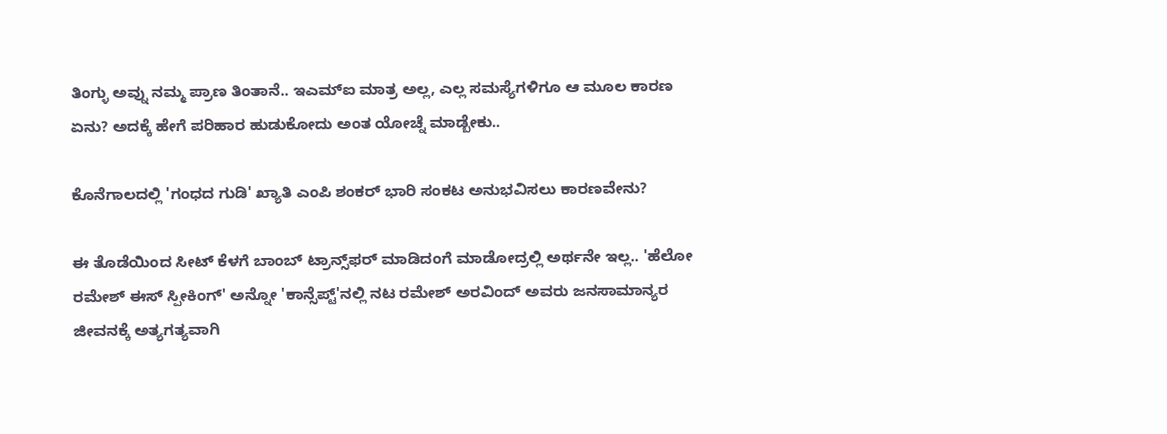ತಿಂಗ್ಳು ಅವ್ನು ನಮ್ಮ ಪ್ರಾಣ ತಿಂತಾನೆ.. ಇಎಮ್‌ಐ ಮಾತ್ರ ಅಲ್ಲ, ಎಲ್ಲ ಸಮಸ್ಯೆಗಳಿಗೂ ಆ ಮೂಲ ಕಾರಣ ಏನು? ಅದಕ್ಕೆ ಹೇಗೆ ಪರಿಹಾರ ಹುಡುಕೋದು ಅಂತ ಯೋಚ್ನೆ ಮಾಡ್ಬೇಕು..

ಕೊನೆಗಾಲದಲ್ಲಿ 'ಗಂಧದ ಗುಡಿ' ಖ್ಯಾತಿ ಎಂಪಿ ಶಂಕರ್ ಭಾರಿ ಸಂಕಟ ಅನುಭವಿಸಲು ಕಾರಣವೇನು?

ಈ ತೊಡೆಯಿಂದ ಸೀಟ್ ಕೆಳಗೆ ಬಾಂಬ್ ಟ್ರಾನ್ಸ್‌ಫರ್ ಮಾಡಿದಂಗೆ ಮಾಡೋದ್ರಲ್ಲಿ ಅರ್ಥನೇ ಇಲ್ಲ.. 'ಹೆಲೋ ರಮೇಶ್ ಈಸ್ ಸ್ಪೀಕಿಂಗ್' ಅನ್ನೋ 'ಕಾನ್ಸೆಪ್ಟ್‌'ನಲ್ಲಿ ನಟ ರಮೇಶ್ ಅರವಿಂದ್ ಅವರು ಜನಸಾಮಾನ್ಯರ ಜೀವನಕ್ಕೆ ಅತ್ಯಗತ್ಯವಾಗಿ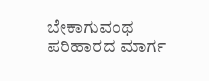ಬೇಕಾಗುವಂಥ ಪರಿಹಾರದ ಮಾರ್ಗ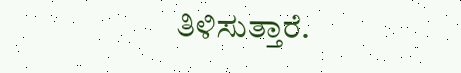ತಿಳಿಸುತ್ತಾರೆ.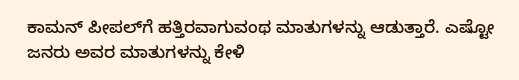ಕಾಮನ್ ಪೀಪಲ್‌ಗೆ ಹತ್ತಿರವಾಗುವಂಥ ಮಾತುಗಳನ್ನು ಆಡುತ್ತಾರೆ. ಎಷ್ಟೋ ಜನರು ಅವರ ಮಾತುಗಳನ್ನು ಕೇಳಿ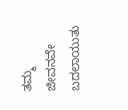ತಮ್ಮ ಜೀವನವೇ ಬದಲಾಯುತು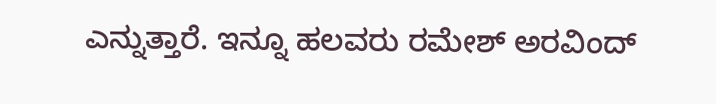ಎನ್ನುತ್ತಾರೆ. ಇನ್ನೂ ಹಲವರು ರಮೇಶ್ ಅರವಿಂದ್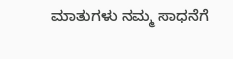ಮಾತುಗಳು ನಮ್ಮ ಸಾಧನೆಗೆ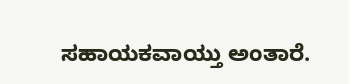ಸಹಾಯಕವಾಯ್ತು ಅಂತಾರೆ.